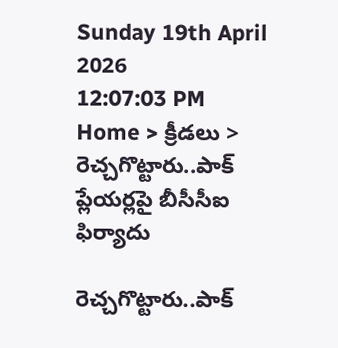Sunday 19th April 2026
12:07:03 PM
Home > క్రీడలు > రెచ్చగొట్టారు..పాక్ ప్లేయర్లపై బీసీసీఐ ఫిర్యాదు

రెచ్చగొట్టారు..పాక్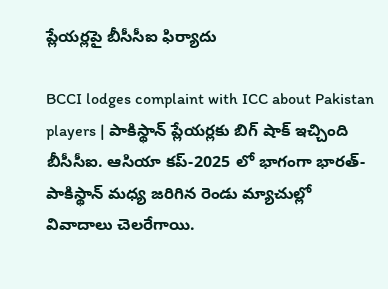ప్లేయర్లపై బీసీసీఐ ఫిర్యాదు

BCCI lodges complaint with ICC about Pakistan players | పాకిస్థాన్ ప్లేయర్లకు బిగ్ షాక్ ఇచ్చింది బీసీసీఐ. ఆసియా కప్-2025 లో భాగంగా భారత్-పాకిస్థాన్ మధ్య జరిగిన రెండు మ్యాచుల్లో వివాదాలు చెలరేగాయి.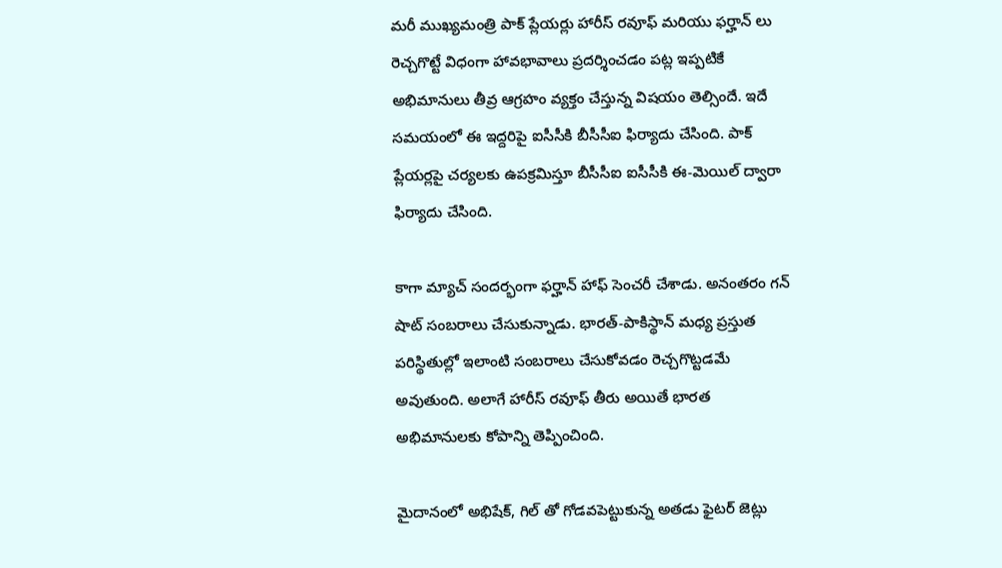మరీ ముఖ్యమంత్రి పాక్ ప్లేయర్లు హారీస్ రవూఫ్ మరియు ఫర్హాన్ లు రెచ్చగొట్టే విధంగా హావభావాలు ప్రదర్శించడం పట్ల ఇప్పటికే అభిమానులు తీవ్ర ఆగ్రహం వ్యక్తం చేస్తున్న విషయం తెల్సిందే. ఇదే సమయంలో ఈ ఇద్దరిపై ఐసీసీకి బీసీసీఐ ఫిర్యాదు చేసింది. పాక్ ప్లేయర్లపై చర్యలకు ఉపక్రమిస్తూ బీసీసీఐ ఐసీసీకి ఈ-మెయిల్ ద్వారా ఫిర్యాదు చేసింది.

కాగా మ్యాచ్ సందర్భంగా ఫర్హాన్ హాఫ్ సెంచరీ చేశాడు. అనంతరం గన్ షాట్ సంబరాలు చేసుకున్నాడు. భారత్-పాకిస్థాన్ మధ్య ప్రస్తుత పరిస్థితుల్లో ఇలాంటి సంబరాలు చేసుకోవడం రెచ్చగొట్టడమే అవుతుంది. అలాగే హారీస్ రవూఫ్ తీరు అయితే భారత అభిమానులకు కోపాన్ని తెప్పించింది.

మైదానంలో అభిషేక్, గిల్ తో గోడవపెట్టుకున్న అతడు ఫైటర్ జెట్లు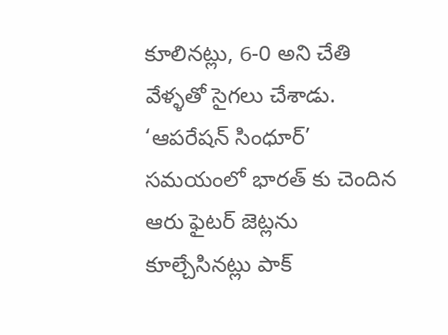కూలినట్లు, 6-0 అని చేతి వేళ్ళతో సైగలు చేశాడు. ‘ఆపరేషన్ సింధూర్’ సమయంలో భారత్ కు చెందిన ఆరు ఫైటర్ జెట్లను కూల్చేసినట్లు పాక్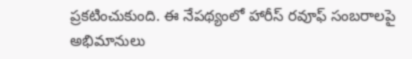ప్రకటించుకుంది. ఈ నేపథ్యంలో హారీస్ రవూఫ్ సంబరాలపై అభిమానులు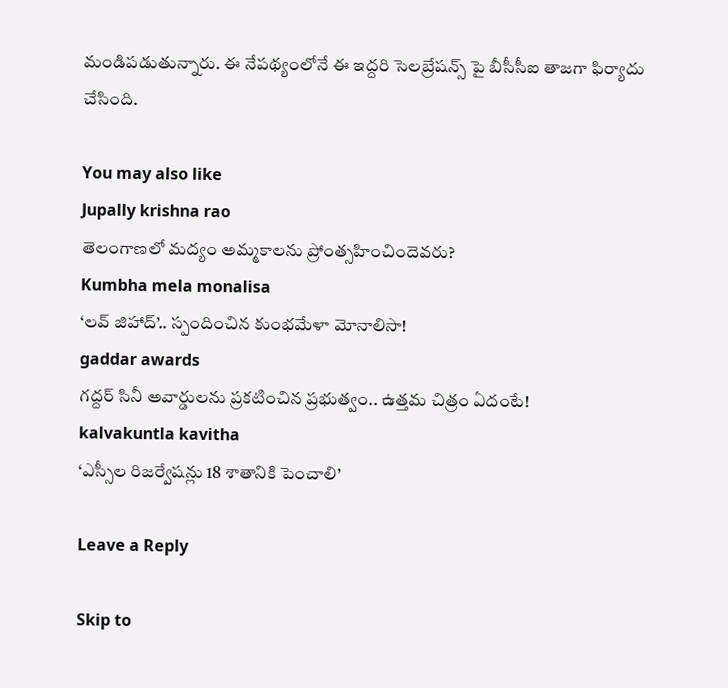మండిపడుతున్నారు. ఈ నేపథ్యంలోనే ఈ ఇద్దరి సెలబ్రేషన్స్ పై బీసీసీఐ తాజగా ఫిర్యాదు చేసింది.

You may also like
Jupally krishna rao
తెలంగాణలో మ‌ద్యం అమ్మ‌కాల‌ను ప్రోంత్స‌హించిందెవ‌రు?
Kumbha mela monalisa
‘లవ్ జిహాద్’.. స్పందించిన కుంభమేళా మోనాలిసా!
gaddar awards
గద్దర్ సినీ అవార్డులను ప్రకటించిన ప్రభుత్వం.. ఉత్తమ చిత్రం ఏదంటే!
kalvakuntla kavitha
‘ఎస్సీల రిజర్వేషన్లు 18 శాతానికి పెంచాలి’

Leave a Reply

Skip to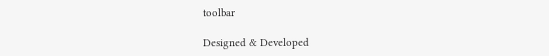toolbar

Designed & Developed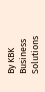By KBK Business Solutions